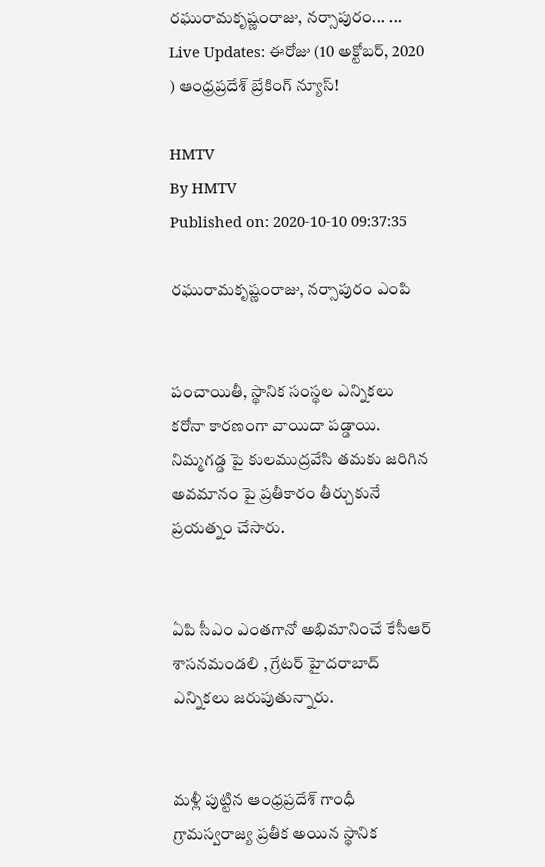రఘురామకృష్ణంరాజు, నర్సాపురం... ... Live Updates: ఈరోజు (10 అక్టోబర్, 2020 ) ఆంధ్రప్రదేశ్ బ్రేకింగ్ న్యూస్!

HMTV
By HMTV
Published on: 2020-10-10 09:37:35

రఘురామకృష్ణంరాజు, నర్సాపురం ఎంపి


పంచాయితీ, స్థానిక సంస్థల ఎన్నికలు కరోనా కారణంగా వాయిదా పడ్డాయి. నిమ్మగడ్డ పై కులముద్రవేసి తమకు జరిగిన అవమానం పై ప్రతీకారం తీర్చుకునే ప్రయత్నం చేసారు.


ఏపి సీఎం ఎంతగానో అభిమానించే కేసీఆర్ శాసనమండలి , గ్రేటర్ హైదరాబాద్ ఎన్నికలు జరుపుతున్నారు.


మళ్లీ పుట్టిన ఆంధ్రప్రదేశ్ గాంధీ గ్రామస్వరాజ్య ప్రతీక అయిన స్థానిక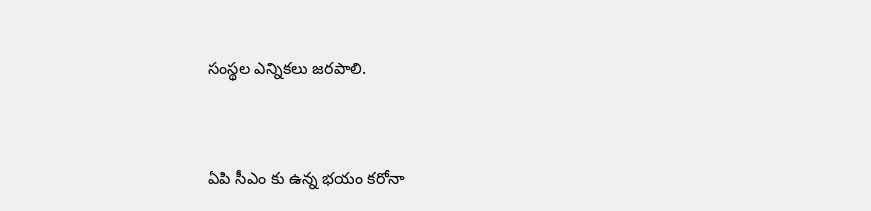సంస్థల ఎన్నికలు జరపాలి.


ఏపి సీఎం కు ఉన్న భయం కరోనా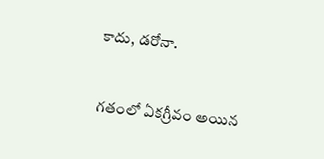కాదు, డరోనా.


గతంలో ఏకగ్రీవం అయిన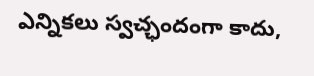ఎన్నికలు స్వచ్ఛందంగా కాదు,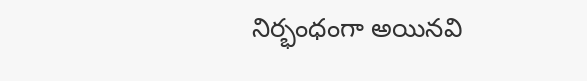నిర్భంధంగా అయినవి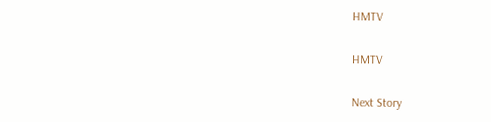HMTV

HMTV

Next Story